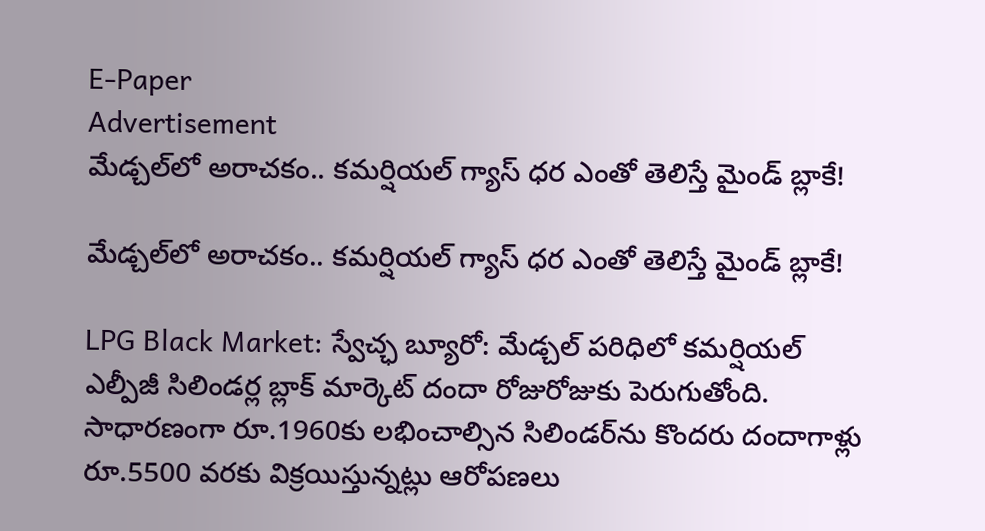E-Paper
Advertisement
మేడ్చల్‌లో అరాచకం.. కమర్షియల్ గ్యాస్ ధర ఎంతో తెలిస్తే మైండ్ బ్లాకే!

మేడ్చల్‌లో అరాచకం.. కమర్షియల్ గ్యాస్ ధర ఎంతో తెలిస్తే మైండ్ బ్లాకే!

LPG Black Market: స్వేచ్ఛ బ్యూరో: మేడ్చల్ పరిధిలో కమర్షియల్ ఎల్పీజీ సిలిండర్ల బ్లాక్ మార్కెట్ దందా రోజురోజుకు పెరుగుతోంది. సాధారణంగా రూ.1960కు లభించాల్సిన సిలిండర్‌ను కొందరు దందాగాళ్లు రూ.5500 వరకు విక్రయిస్తున్నట్లు ఆరోపణలు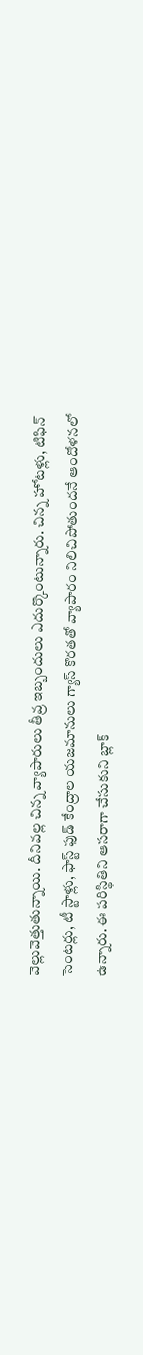వెల్లువెత్తుతున్నాయి. దీనివల్ల చిన్న వ్యాపారులు తీవ్ర ఇబ్బందులు ఎదుర్కొంటున్నారు. చిన్న హోటళ్లు, టిఫిన్ సెంటర్లు, టీ స్టాళ్లు, ఫాస్ట్ ఫుడ్ కేంద్రాల యజమానులు గ్యాస్ కొరతతో వ్యాపారం నిలిచిపోతుందనే ఆందోళనలో ఉన్నారు. ఈ పరిస్థితిని ఆసరాగా చేసుకుని బ్లాక్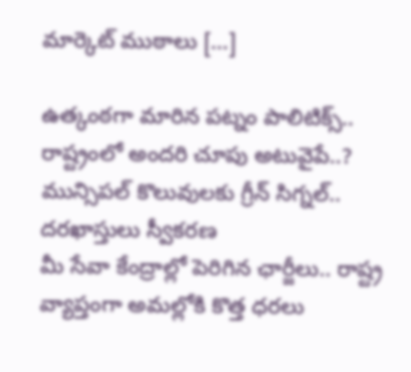మార్కెట్ ముఠాలు […]

ఉత్కంఠగా మారిన పట్నం పాలిటిక్స్.. రాష్ట్రంలో అందరి చూపు అటువైపే..?
మున్సిపల్ కొలువులకు గ్రీన్ సిగ్నల్.. దరఖాస్తులు స్వీకరణ
మీ సేవా కేంద్రాల్లో పెరిగిన ఛార్జీలు.. రాష్ట్ర వ్యాప్తంగా అమల్లోకి కొత్త ధరలు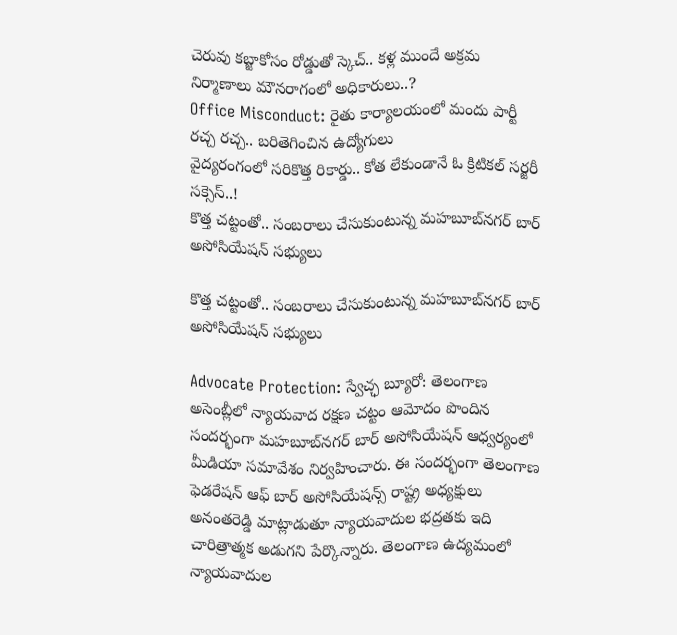చెరువు కబ్జాకోసం రోడ్డుతో స్కెచ్.. కళ్ల ముందే అక్రమ నిర్మాణాలు మౌనరాగంలో అధికారులు..?
Office Misconduct: రైతు కార్యాలయంలో మందు పార్టీ రచ్చ రచ్చ.. బరితెగించిన ఉద్యోగులు
వైద్యరంగంలో సరికొత్త రికార్డు.. కోత లేకుండానే ఓ క్రిటికల్ సర్జరీ సక్సెస్..!
కొత్త చట్టంతో.. సంబరాలు చేసుకుంటున్న మహబూబ్‌నగర్ బార్ అసోసియేషన్ సభ్యులు

కొత్త చట్టంతో.. సంబరాలు చేసుకుంటున్న మహబూబ్‌నగర్ బార్ అసోసియేషన్ సభ్యులు

Advocate Protection: స్వేచ్ఛ బ్యూరో: తెలంగాణ అసెంబ్లీలో న్యాయవాద రక్షణ చట్టం ఆమోదం పొందిన సందర్భంగా మహబూబ్‌నగర్ బార్ అసోసియేషన్ ఆధ్వర్యంలో మీడియా సమావేశం నిర్వహించారు. ఈ సందర్భంగా తెలంగాణ ఫెడరేషన్ ఆఫ్ బార్ అసోసియేషన్స్ రాష్ట్ర అధ్యక్షులు అనంతరెడ్డి మాట్లాడుతూ న్యాయవాదుల భద్రతకు ఇది చారిత్రాత్మక అడుగని పేర్కొన్నారు. తెలంగాణ ఉద్యమంలో న్యాయవాదుల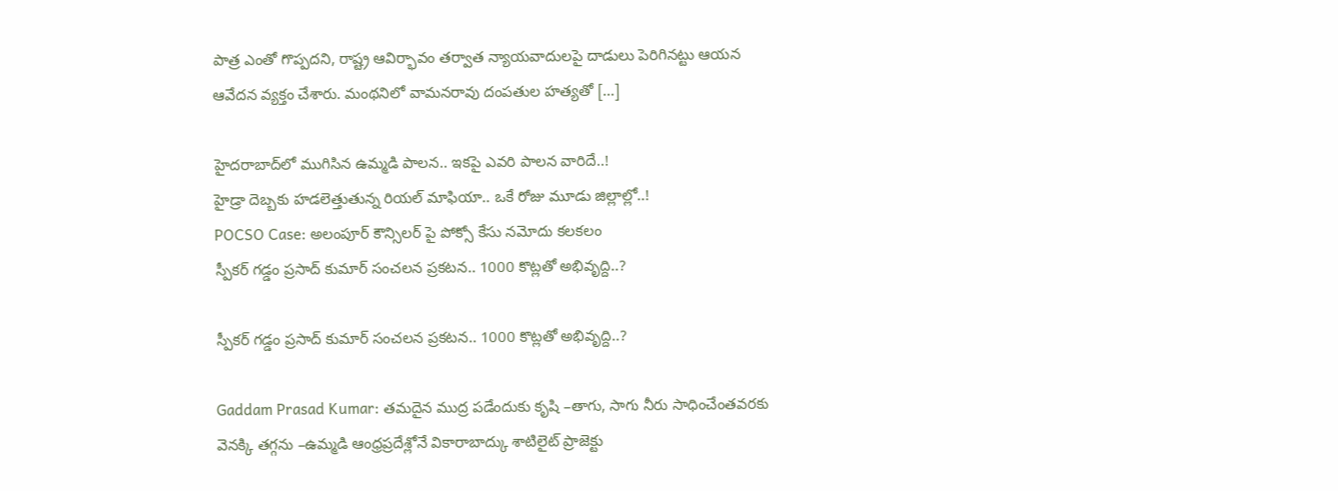పాత్ర ఎంతో గొప్పదని, రాష్ట్ర ఆవిర్భావం తర్వాత న్యాయవాదులపై దాడులు పెరిగినట్టు ఆయన ఆవేదన వ్యక్తం చేశారు. మంథనిలో వామనరావు దంపతుల హత్యతో […]

హైదరాబాద్‌లో ముగిసిన ఉమ్మడి పాలన.. ఇకపై ఎవరి పాలన వారిదే..!
హైడ్రా దెబ్బకు హడలెత్తుతున్న రియల్ మాఫియా.. ఒకే రోజు మూడు జిల్లాల్లో..!
POCSO Case: అలంపూర్ కౌన్సిలర్ పై పోక్సో కేసు నమోదు కలకలం
స్పీకర్ గడ్డం ప్రసాద్ కుమార్ సంచలన ప్రకటన.. 1000 కొట్లతో అభివృద్ది..?

స్పీకర్ గడ్డం ప్రసాద్ కుమార్ సంచలన ప్రకటన.. 1000 కొట్లతో అభివృద్ది..?

Gaddam Prasad Kumar: తమదైన ముద్ర పడేందుకు కృషి –తాగు, సాగు నీరు సాధించేంతవరకు వెనక్కి తగ్గను –ఉమ్మడి ఆంధ్రప్రదేశ్లోనే వికారాబాద్కు శాటిలైట్ ప్రాజెక్టు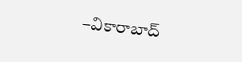–వికారాబాద్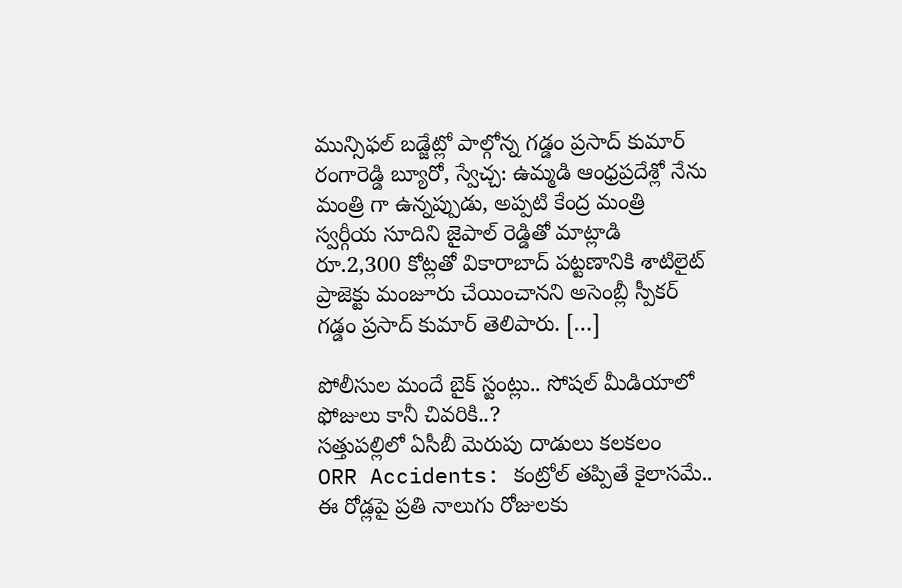మున్సిఫల్ బడ్జేట్లో పాల్గోన్న గడ్డం ప్రసాద్ కుమార్  రంగారెడ్డి బ్యూరో, స్వేచ్చ: ఉమ్మడి ఆంధ్రప్రదేశ్లో నేను మంత్రి గా ఉన్నప్పుడు, అప్పటి కేంద్ర మంత్రి స్వర్గీయ సూదిని జైపాల్ రెడ్డితో మాట్లాడి రూ.2,300 కోట్లతో వికారాబాద్ పట్టణానికి శాటిలైట్ ప్రాజెక్టు మంజూరు చేయించానని అసెంబ్లీ స్పీకర్ గడ్డం ప్రసాద్ కుమార్ తెలిపారు. […]

పోలీసుల మందే బైక్ స్టంట్లు.. సోషల్ మీడియాలో ఫోజులు కానీ చివరికి..?
సత్తుపల్లిలో ఏసీబీ మెరుపు దాడులు కలకలం
ORR Accidents: కంట్రోల్ తప్పితే కైలాసమే.. ఈ రోడ్లపై ప్రతి నాలుగు రోజులకు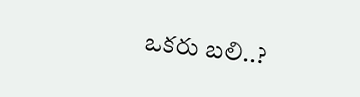ఒకరు బలి..?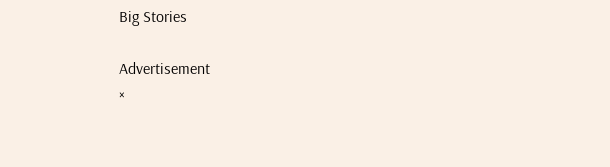Big Stories

Advertisement
×